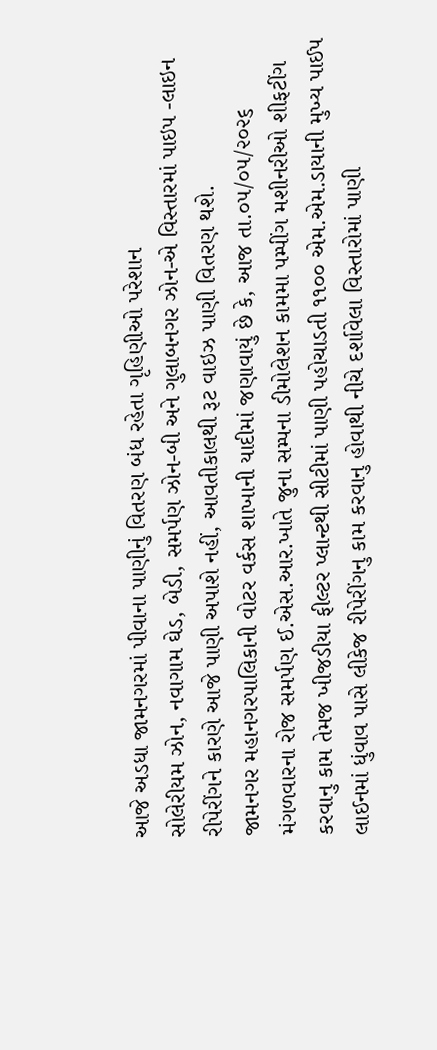આજે અડધા જામનગરમાં પીવાના પાણીનું વિતરણ બંધ રહેતા ગૃહિણીઓ પરેશાન
સોલેરીયમ ઝોન, નવાગામ ઘેડ, બેડી, સમર્પણ ઝોન-બી અને ગુલાબનગર ઝોન-એ વિસ્તારમાં પાઇપ -લાઇન રીપેરીંગને કારણે આજે પાણી અપાશે નહીં, આવતીકાલથી રૂટ વાઇઝ પાણી વિતરણ થશે.
જામનગર મહાનગરપાલિકાની વોટર વર્કસ શાખાની યાદીમાં જણાવાયું છે કે, આજ તા.૦૫/૦૫/૨૦૨૬ મંગળવારના રોજ સમર્પણ ઈ.એસ.આર.ખાતે જુના સમ્પના ડીમોલેશન કામમા પમ્પીંગ મશીનરીઓ શીફટીંગ કરવાનુ કામ તેમજ ખીજડીયા ફીલ્ટર પ્લાન્ટથી સીટીમાં પાણી પહોચાડતી ૧૧૦૦ એમ.એમ.ડાયાની મુખ્ય પાઈપ લાઈનમાં ધુંવાવ પાસે લીકેજ રીપેરીંગનુ કામ કરવાનુ હોવાથી નીચે દર્શાવેલા વિસ્તારોમાં પાણી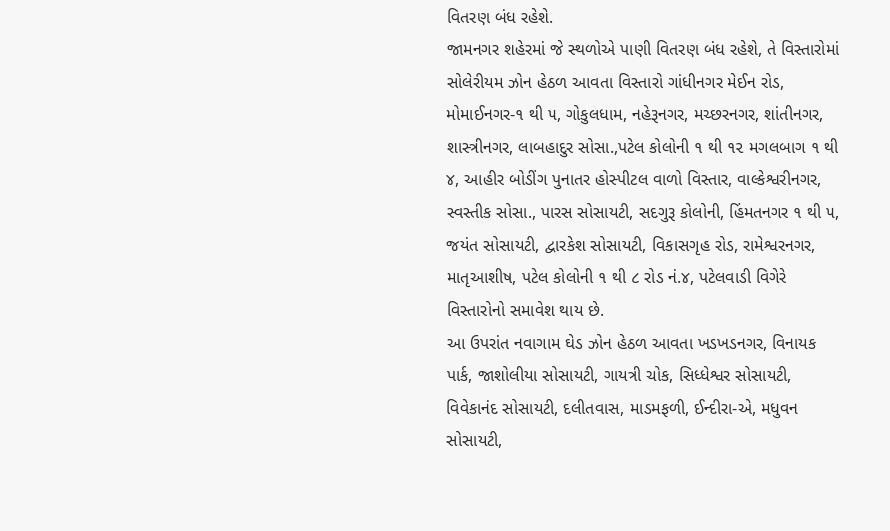વિતરણ બંધ રહેશે.
જામનગર શહેરમાં જે સ્થળોએ પાણી વિતરણ બંધ રહેશે, તે વિસ્તારોમાં સોલેરીયમ ઝોન હેઠળ આવતા વિસ્તારો ગાંધીનગર મેઈન રોડ, મોમાઈનગર-૧ થી ૫, ગોકુલધામ, નહેરૂનગર, મચ્છરનગર, શાંતીનગર, શાસ્ત્રીનગર, લાબહાદુર સોસા.,પટેલ કોલોની ૧ થી ૧૨ મગલબાગ ૧ થી ૪, આહીર બોડીંગ પુનાતર હોસ્પીટલ વાળો વિસ્તાર, વાલ્કેશ્વરીનગર, સ્વસ્તીક સોસા., પારસ સોસાયટી, સદગુરૂ કોલોની, હિંમતનગર ૧ થી ૫, જયંત સોસાયટી, દ્વારકેશ સોસાયટી, વિકાસગૃહ રોડ, રામેશ્વરનગર, માતૃઆશીષ, પટેલ કોલોની ૧ થી ૮ રોડ નં.૪, પટેલવાડી વિગેરે વિસ્તારોનો સમાવેશ થાય છે.
આ ઉપરાંત નવાગામ ઘેડ ઝોન હેઠળ આવતા ખડખડનગર, વિનાયક પાર્ક, જાશોલીયા સોસાયટી, ગાયત્રી ચોક, સિધ્ધેશ્વર સોસાયટી, વિવેકાનંદ સોસાયટી, દલીતવાસ, માડમફળી, ઈન્દીરા-એ, મધુવન સોસાયટી,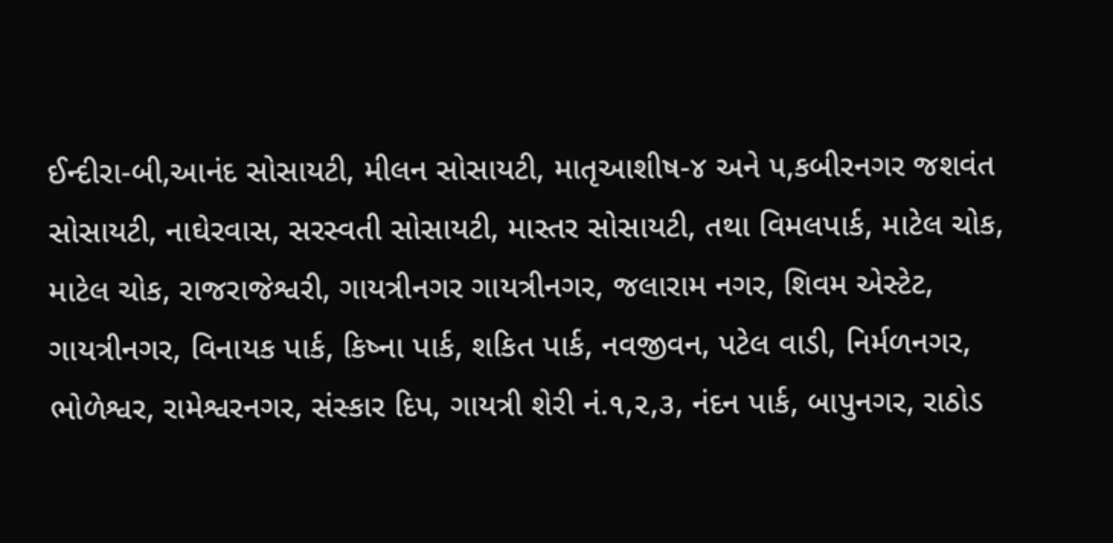ઈન્દીરા-બી,આનંદ સોસાયટી, મીલન સોસાયટી, માતૃઆશીષ-૪ અને ૫,કબીરનગર જશવંત સોસાયટી, નાઘેરવાસ, સરસ્વતી સોસાયટી, માસ્તર સોસાયટી, તથા વિમલપાર્ક, માટેલ ચોક, માટેલ ચોક, રાજરાજેશ્વરી, ગાયત્રીનગર ગાયત્રીનગર, જલારામ નગર, શિવમ એસ્ટેટ, ગાયત્રીનગર, વિનાયક પાર્ક, કિષ્ના પાર્ક, શકિત પાર્ક, નવજીવન, પટેલ વાડી, નિર્મળનગર, ભોળેશ્વર, રામેશ્વરનગર, સંસ્કાર દિપ, ગાયત્રી શેરી નં.૧,૨,૩, નંદન પાર્ક, બાપુનગર, રાઠોડ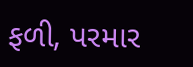ફળી, પરમાર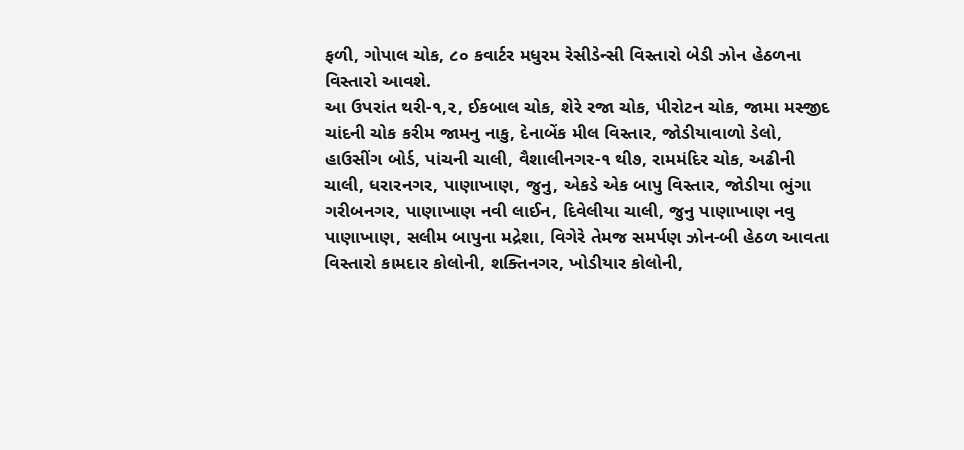ફળી, ગોપાલ ચોક, ૮૦ કવાર્ટર મધુરમ રેસીડેન્સી વિસ્તારો બેડી ઝોન હેઠળના વિસ્તારો આવશે.
આ ઉપરાંત થરી-૧,૨, ઈકબાલ ચોક, શેરે રજા ચોક, પીરોટન ચોક, જામા મસ્જીદ ચાંદની ચોક કરીમ જામનુ નાકુ, દેનાબેંક મીલ વિસ્તાર, જોડીયાવાળો ડેલો, હાઉસીંગ બોર્ડ, પાંચની ચાલી, વૈશાલીનગર-૧ થી૭, રામમંદિર ચોક, અઢીની ચાલી, ધરારનગર, પાણાખાણ, જુનુ, એકડે એક બાપુ વિસ્તાર, જોડીયા ભુંગા ગરીબનગર, પાણાખાણ નવી લાઈન, દિવેલીયા ચાલી, જુનુ પાણાખાણ નવુ પાણાખાણ, સલીમ બાપુના મદ્રેશા, વિગેરે તેમજ સમર્પણ ઝોન-બી હેઠળ આવતા વિસ્તારો કામદાર કોલોની, શક્તિનગર, ખોડીયાર કોલોની,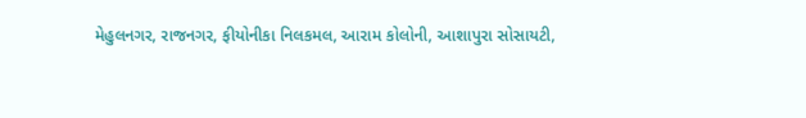મેહુલનગર, રાજનગર, ફીયોનીકા નિલકમલ, આરામ કોલોની, આશાપુરા સોસાયટી,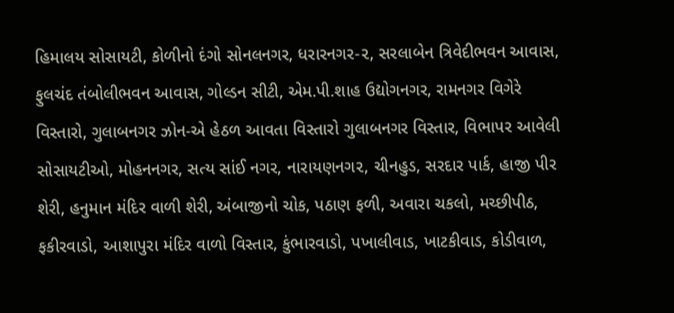હિમાલય સોસાયટી, કોળીનો દંગો સોનલનગર, ધરારનગર-૨, સરલાબેન ત્રિવેદીભવન આવાસ, ફુલચંદ તંબોલીભવન આવાસ, ગોલ્ડન સીટી, એમ.પી.શાહ ઉદ્યોગનગર, રામનગર વિગેરે વિસ્તારો, ગુલાબનગર ઝોન-એ હેઠળ આવતા વિસ્તારો ગુલાબનગર વિસ્તાર, વિભાપર આવેલી સોસાયટીઓ, મોહનનગર, સત્ય સાંઈ નગર, નારાયણનગ૨, ચીનહુડ, સરદાર પાર્ક, હાજી પીર શેરી, હનુમાન મંદિર વાળી શેરી, અંબાજીનો ચોક, પઠાણ ફળી, અવારા ચકલો, મચ્છીપીઠ, ફકીરવાડો, આશાપુરા મંદિર વાળો વિસ્તાર, કુંભારવાડો, પખાલીવાડ, ખાટકીવાડ, કોડીવાળ,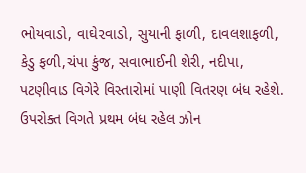ભોયવાડો, વાઘે૨વાડો, સુયાની ફાળી, દાવલશાફળી, કેડુ ફળી,ચંપા કુંજ, સવાભાઈની શેરી, નદીપા, પટણીવાડ વિગેરે વિસ્તારોમાં પાણી વિતરણ બંધ રહેશે.
ઉપરોક્ત વિગતે પ્રથમ બંધ રહેલ ઝોન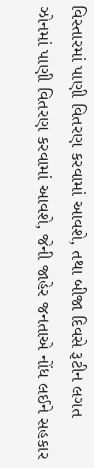વિસ્તારમાં પાણી વિતરણ કરવામાં આવશે, તથા બીજા દિવસે રૂટીન લગત ઝોનમાં પાણી વિતરણ કરવામાં આવશે, જેની જાહેર જનતાએ નોંધ લઈને સહકાર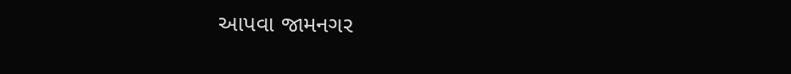આપવા જામનગર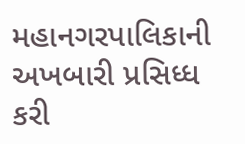મહાનગરપાલિકાની અખબારી પ્રસિધ્ધ કરી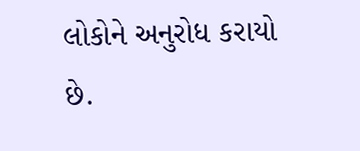લોકોને અનુરોધ કરાયો છે.